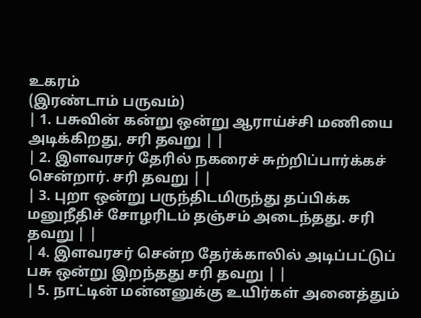உகரம்
(இரண்டாம் பருவம்)
| 1. பசுவின் கன்று ஒன்று ஆராய்ச்சி மணியை அடிக்கிறது, சரி தவறு | |
| 2. இளவரசர் தேரில் நகரைச் சுற்றிப்பார்க்கச் சென்றார். சரி தவறு | |
| 3. புறா ஒன்று பருந்திடமிருந்து தப்பிக்க மனுநீதிச் சோழரிடம் தஞ்சம் அடைந்தது. சரி தவறு | |
| 4. இளவரசர் சென்ற தேர்க்காலில் அடிப்பட்டுப் பசு ஒன்று இறந்தது சரி தவறு | |
| 5. நாட்டின் மன்னனுக்கு உயிர்கள் அனைத்தும்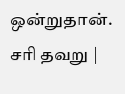ஒன்றுதான். சரி தவறு |